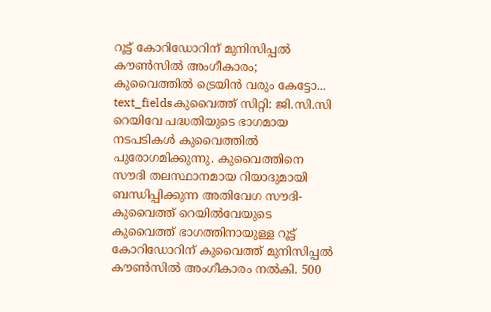റൂട്ട് കോറിഡോറിന് മുനിസിപ്പൽ കൗൺസിൽ അംഗീകാരം; കുവൈത്തിൽ ട്രെയിൻ വരും കേട്ടോ...
text_fieldsകുവൈത്ത് സിറ്റി: ജി.സി.സി റെയിവേ പദ്ധതിയുടെ ഭാഗമായ നടപടികൾ കുവൈത്തിൽ പുരോഗമിക്കുന്നു. കുവൈത്തിനെ സൗദി തലസ്ഥാനമായ റിയാദുമായി ബന്ധിപ്പിക്കുന്ന അതിവേഗ സൗദി-കുവൈത്ത് റെയിൽവേയുടെ കുവൈത്ത് ഭാഗത്തിനായുള്ള റൂട്ട് കോറിഡോറിന് കുവൈത്ത് മുനിസിപ്പൽ കൗൺസിൽ അംഗീകാരം നൽകി. 500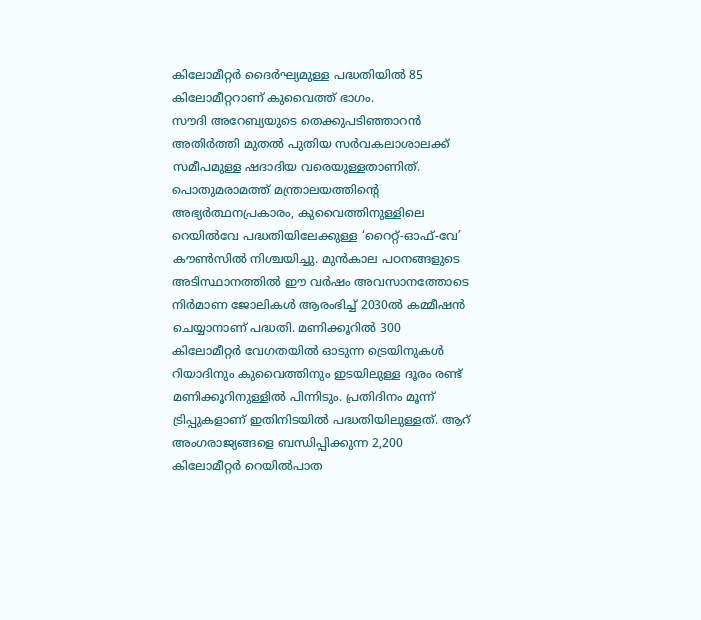കിലോമീറ്റർ ദൈർഘ്യമുള്ള പദ്ധതിയിൽ 85 കിലോമീറ്ററാണ് കുവൈത്ത് ഭാഗം.
സൗദി അറേബ്യയുടെ തെക്കുപടിഞ്ഞാറൻ അതിർത്തി മുതൽ പുതിയ സർവകലാശാലക്ക് സമീപമുള്ള ഷദാദിയ വരെയുള്ളതാണിത്. പൊതുമരാമത്ത് മന്ത്രാലയത്തിന്റെ അഭ്യർത്ഥനപ്രകാരം, കുവൈത്തിനുള്ളിലെ റെയിൽവേ പദ്ധതിയിലേക്കുള്ള ‘റൈറ്റ്-ഓഫ്-വേ’ കൗൺസിൽ നിശ്ചയിച്ചു. മുൻകാല പഠനങ്ങളുടെ അടിസ്ഥാനത്തിൽ ഈ വർഷം അവസാനത്തോടെ നിർമാണ ജോലികൾ ആരംഭിച്ച് 2030ൽ കമ്മീഷൻ ചെയ്യാനാണ് പദ്ധതി. മണിക്കൂറിൽ 300 കിലോമീറ്റർ വേഗതയിൽ ഓടുന്ന ട്രെയിനുകൾ റിയാദിനും കുവൈത്തിനും ഇടയിലുള്ള ദൂരം രണ്ട് മണിക്കൂറിനുള്ളിൽ പിന്നിടും. പ്രതിദിനം മൂന്ന് ട്രിപ്പുകളാണ് ഇതിനിടയിൽ പദ്ധതിയിലുള്ളത്. ആറ് അംഗരാജ്യങ്ങളെ ബന്ധിപ്പിക്കുന്ന 2,200 കിലോമീറ്റർ റെയിൽപാത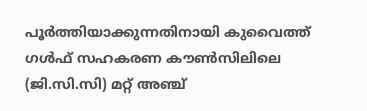പൂർത്തിയാക്കുന്നതിനായി കുവൈത്ത് ഗൾഫ് സഹകരണ കൗൺസിലിലെ (ജി.സി.സി) മറ്റ് അഞ്ച്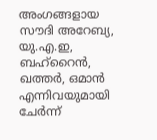അംഗങ്ങളായ സൗദി അറേബ്യ, യു.എ.ഇ, ബഹ്റൈൻ, ഖത്തർ, ഒമാൻ എന്നിവയുമായി ചേർന്ന്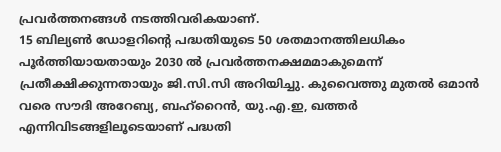പ്രവർത്തനങ്ങൾ നടത്തിവരികയാണ്.
15 ബില്യൺ ഡോളറിന്റെ പദ്ധതിയുടെ 50 ശതമാനത്തിലധികം പൂർത്തിയായതായും 2030 ൽ പ്രവർത്തനക്ഷമമാകുമെന്ന് പ്രതീക്ഷിക്കുന്നതായും ജി.സി.സി അറിയിച്ചു. കുവൈത്തു മുതൽ ഒമാൻ വരെ സൗദി അറേബ്യ, ബഹ്റൈൻ, യു.എ.ഇ, ഖത്തർ എന്നിവിടങ്ങളിലൂടെയാണ് പദ്ധതി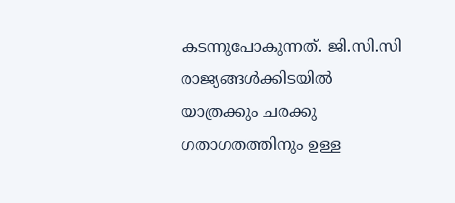കടന്നുപോകുന്നത്. ജി.സി.സി രാജ്യങ്ങൾക്കിടയിൽ യാത്രക്കും ചരക്കു ഗതാഗതത്തിനും ഉള്ള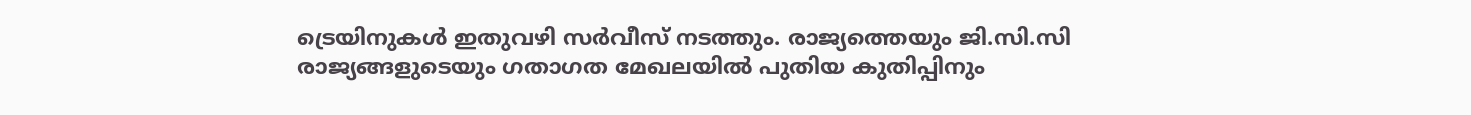ട്രെയിനുകൾ ഇതുവഴി സർവീസ് നടത്തും. രാജ്യത്തെയും ജി.സി.സി രാജ്യങ്ങളുടെയും ഗതാഗത മേഖലയിൽ പുതിയ കുതിപ്പിനും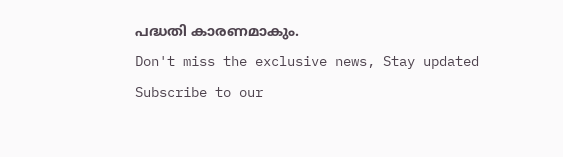പദ്ധതി കാരണമാകും.
Don't miss the exclusive news, Stay updated
Subscribe to our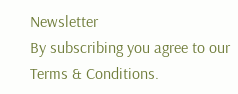Newsletter
By subscribing you agree to our Terms & Conditions.